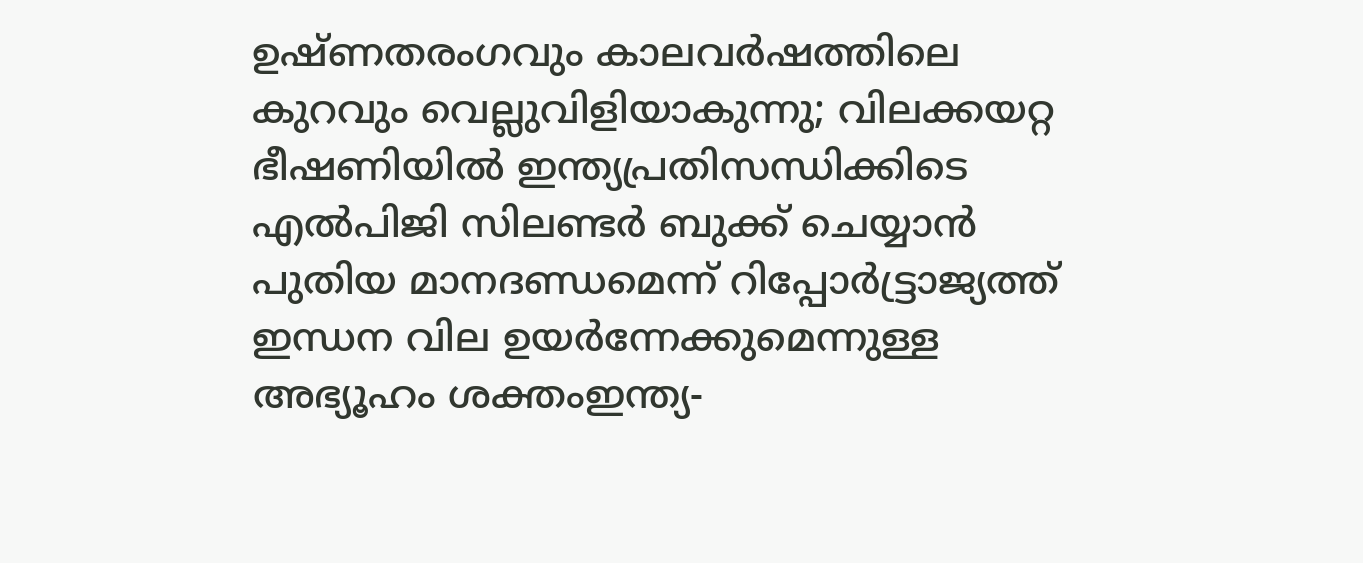ഉഷ്ണതരംഗവും കാലവർഷത്തിലെ കുറവും വെല്ലുവിളിയാകുന്നു; വിലക്കയറ്റ ഭീഷണിയില്‍ ഇന്ത്യപ്രതിസന്ധിക്കിടെ എൽപിജി സിലണ്ടർ ബുക്ക് ചെയ്യാൻ പുതിയ മാനദണ്ഡമെന്ന് റിപ്പോര്‍ട്ട്രാജ്യത്ത് ഇന്ധന വില ഉയർന്നേക്കുമെന്നുള്ള അഭ്യൂഹം ശക്തംഇന്ത്യ-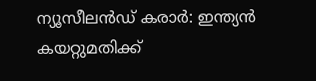ന്യൂസീലൻഡ് കരാർ: ഇന്ത്യൻ കയറ്റുമതിക്ക്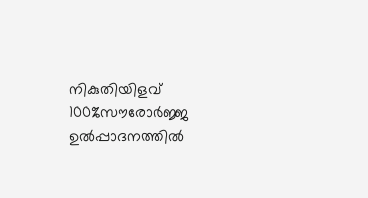നികുതിയിളവ് 100%സൗരോർജ്ജ ഉൽപ്പാദനത്തിൽ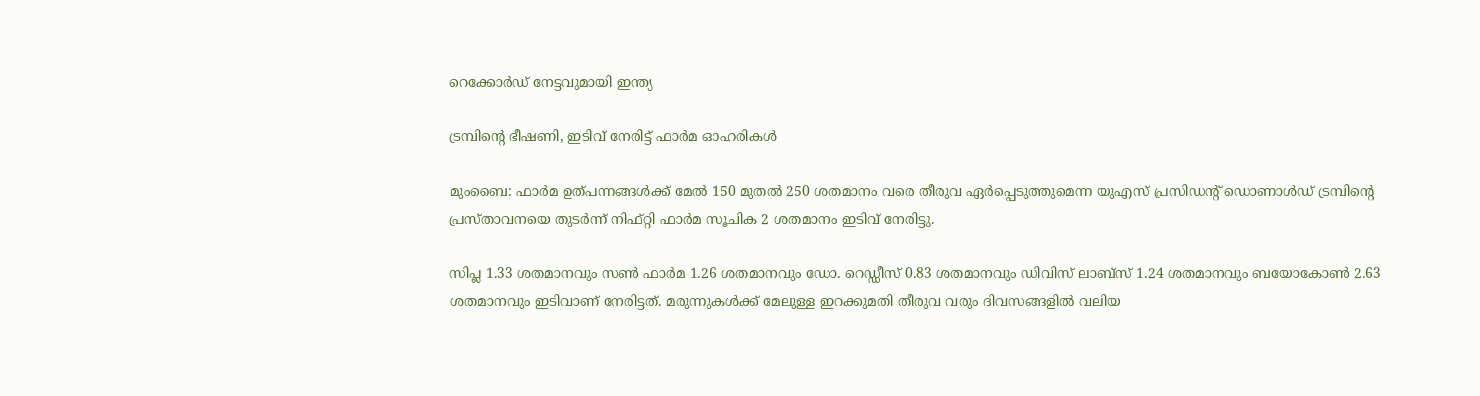റെക്കോർഡ് നേട്ടവുമായി ഇന്ത്യ

ട്രമ്പിന്റെ ഭീഷണി, ഇടിവ് നേരിട്ട് ഫാര്‍മ ഓഹരികള്‍

മുംബൈ: ഫാര്‍മ ഉത്പന്നങ്ങള്‍ക്ക് മേല്‍ 150 മുതല്‍ 250 ശതമാനം വരെ തീരുവ ഏര്‍പ്പെടുത്തുമെന്ന യുഎസ് പ്രസിഡന്റ് ഡൊണാള്‍ഡ് ട്രമ്പിന്റെ പ്രസ്താവനയെ തുടര്‍ന്ന് നിഫ്റ്റി ഫാര്‍മ സൂചിക 2 ശതമാനം ഇടിവ് നേരിട്ടു.

സിപ്ല 1.33 ശതമാനവും സണ്‍ ഫാര്‍മ 1.26 ശതമാനവും ഡോ. റെഡ്ഡീസ് 0.83 ശതമാനവും ഡിവിസ് ലാബ്‌സ് 1.24 ശതമാനവും ബയോകോണ്‍ 2.63 ശതമാനവും ഇടിവാണ് നേരിട്ടത്. മരുന്നുകള്‍ക്ക് മേലുള്ള ഇറക്കുമതി തീരുവ വരും ദിവസങ്ങളില്‍ വലിയ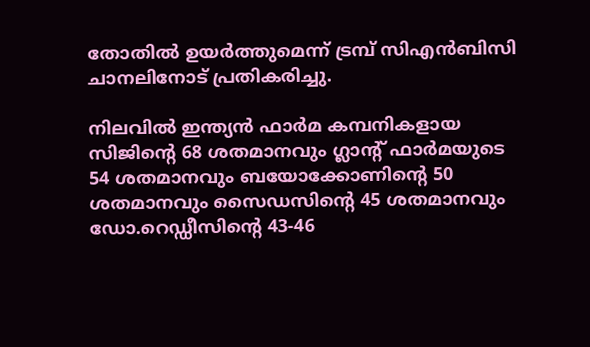തോതില്‍ ഉയര്‍ത്തുമെന്ന് ട്രമ്പ് സിഎന്‍ബിസി ചാനലിനോട് പ്രതികരിച്ചു.

നിലവില്‍ ഇന്ത്യന്‍ ഫാര്‍മ കമ്പനികളായ സിജിന്റെ 68 ശതമാനവും ഗ്ലാന്റ് ഫാര്‍മയുടെ 54 ശതമാനവും ബയോക്കോണിന്റെ 50 ശതമാനവും സൈഡസിന്റെ 45 ശതമാനവും ഡോ.റെഡ്ഡീസിന്റെ 43-46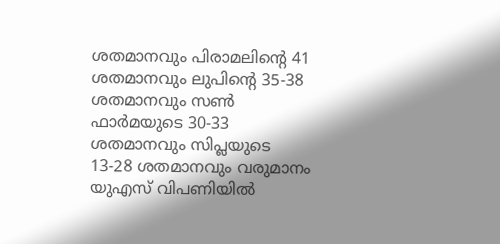ശതമാനവും പിരാമലിന്റെ 41 ശതമാനവും ലുപിന്റെ 35-38 ശതമാനവും സണ്‍ ഫാര്‍മയുടെ 30-33 ശതമാനവും സിപ്ലയുടെ 13-28 ശതമാനവും വരുമാനം യുഎസ് വിപണിയില്‍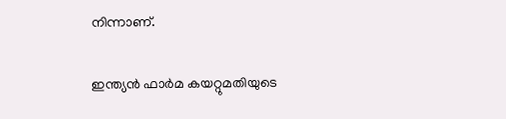നിന്നാണ്.

ഇന്ത്യന്‍ ഫാര്‍മ കയറ്റുമതിയുടെ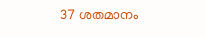37 ശതമാനം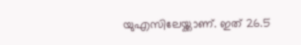യുഎസിലേയ്ക്കാണ്. ഇത് 26.5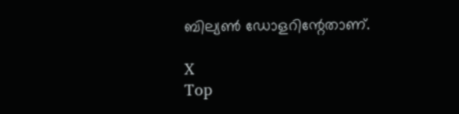ബില്യണ്‍ ഡോളറിന്റേതാണ്.

X
Top